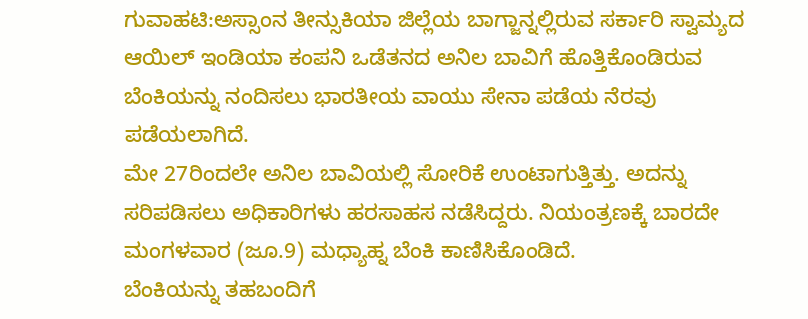ಗುವಾಹಟಿ:ಅಸ್ಸಾಂನ ತೀನ್ಸುಕಿಯಾ ಜಿಲ್ಲೆಯ ಬಾಗ್ಜಾನ್ನಲ್ಲಿರುವ ಸರ್ಕಾರಿ ಸ್ವಾಮ್ಯದ ಆಯಿಲ್ ಇಂಡಿಯಾ ಕಂಪನಿ ಒಡೆತನದ ಅನಿಲ ಬಾವಿಗೆ ಹೊತ್ತಿಕೊಂಡಿರುವ ಬೆಂಕಿಯನ್ನು ನಂದಿಸಲು ಭಾರತೀಯ ವಾಯು ಸೇನಾ ಪಡೆಯ ನೆರವು ಪಡೆಯಲಾಗಿದೆ.
ಮೇ 27ರಿಂದಲೇ ಅನಿಲ ಬಾವಿಯಲ್ಲಿ ಸೋರಿಕೆ ಉಂಟಾಗುತ್ತಿತ್ತು. ಅದನ್ನು ಸರಿಪಡಿಸಲು ಅಧಿಕಾರಿಗಳು ಹರಸಾಹಸ ನಡೆಸಿದ್ದರು. ನಿಯಂತ್ರಣಕ್ಕೆ ಬಾರದೇ ಮಂಗಳವಾರ (ಜೂ.9) ಮಧ್ಯಾಹ್ನ ಬೆಂಕಿ ಕಾಣಿಸಿಕೊಂಡಿದೆ.
ಬೆಂಕಿಯನ್ನು ತಹಬಂದಿಗೆ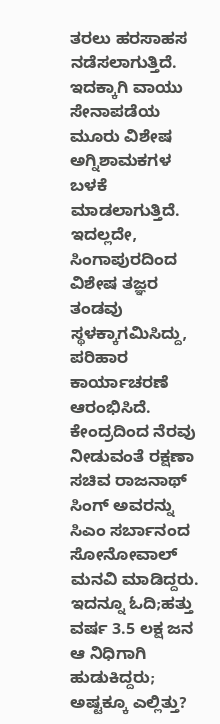ತರಲು ಹರಸಾಹಸ ನಡೆಸಲಾಗುತ್ತಿದೆ. ಇದಕ್ಕಾಗಿ ವಾಯು ಸೇನಾಪಡೆಯ ಮೂರು ವಿಶೇಷ ಅಗ್ನಿಶಾಮಕಗಳ ಬಳಕೆ ಮಾಡಲಾಗುತ್ತಿದೆ. ಇದಲ್ಲದೇ, ಸಿಂಗಾಪುರದಿಂದ ವಿಶೇಷ ತಜ್ಞರ ತಂಡವು ಸ್ಥಳಕ್ಕಾಗಮಿಸಿದ್ದು, ಪರಿಹಾರ ಕಾರ್ಯಾಚರಣೆ ಆರಂಭಿಸಿದೆ. ಕೇಂದ್ರದಿಂದ ನೆರವು ನೀಡುವಂತೆ ರಕ್ಷಣಾ ಸಚಿವ ರಾಜನಾಥ್ ಸಿಂಗ್ ಅವರನ್ನು ಸಿಎಂ ಸರ್ಬಾನಂದ ಸೋನೋವಾಲ್ ಮನವಿ ಮಾಡಿದ್ದರು.
ಇದನ್ನೂ ಓದಿ;ಹತ್ತು ವರ್ಷ 3.5 ಲಕ್ಷ ಜನ ಆ ನಿಧಿಗಾಗಿ ಹುಡುಕಿದ್ದರು; ಅಷ್ಟಕ್ಕೂ ಎಲ್ಲಿತ್ತು?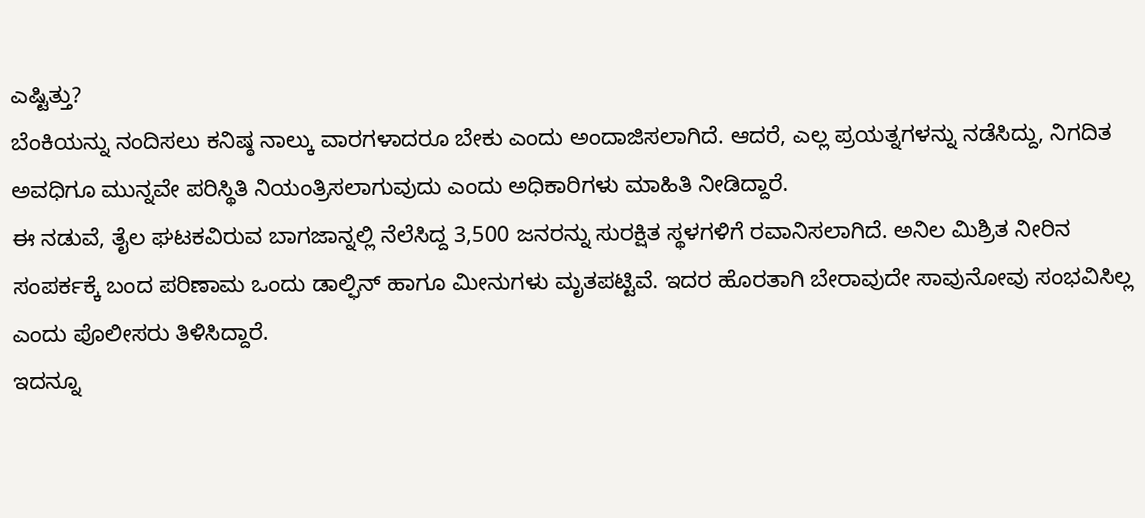ಎಷ್ಟಿತ್ತು?
ಬೆಂಕಿಯನ್ನು ನಂದಿಸಲು ಕನಿಷ್ಠ ನಾಲ್ಕು ವಾರಗಳಾದರೂ ಬೇಕು ಎಂದು ಅಂದಾಜಿಸಲಾಗಿದೆ. ಆದರೆ, ಎಲ್ಲ ಪ್ರಯತ್ನಗಳನ್ನು ನಡೆಸಿದ್ದು, ನಿಗದಿತ ಅವಧಿಗೂ ಮುನ್ನವೇ ಪರಿಸ್ಥಿತಿ ನಿಯಂತ್ರಿಸಲಾಗುವುದು ಎಂದು ಅಧಿಕಾರಿಗಳು ಮಾಹಿತಿ ನೀಡಿದ್ದಾರೆ.
ಈ ನಡುವೆ, ತೈಲ ಘಟಕವಿರುವ ಬಾಗಜಾನ್ನಲ್ಲಿ ನೆಲೆಸಿದ್ದ 3,500 ಜನರನ್ನು ಸುರಕ್ಷಿತ ಸ್ಥಳಗಳಿಗೆ ರವಾನಿಸಲಾಗಿದೆ. ಅನಿಲ ಮಿಶ್ರಿತ ನೀರಿನ ಸಂಪರ್ಕಕ್ಕೆ ಬಂದ ಪರಿಣಾಮ ಒಂದು ಡಾಲ್ಫಿನ್ ಹಾಗೂ ಮೀನುಗಳು ಮೃತಪಟ್ಟಿವೆ. ಇದರ ಹೊರತಾಗಿ ಬೇರಾವುದೇ ಸಾವುನೋವು ಸಂಭವಿಸಿಲ್ಲ ಎಂದು ಪೊಲೀಸರು ತಿಳಿಸಿದ್ದಾರೆ.
ಇದನ್ನೂ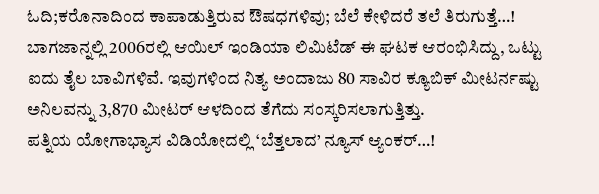ಓದಿ;ಕರೊನಾದಿಂದ ಕಾಪಾಡುತ್ತಿರುವ ಔಷಧಗಳಿವು; ಬೆಲೆ ಕೇಳಿದರೆ ತಲೆ ತಿರುಗುತ್ತೆ…!
ಬಾಗಜಾನ್ನಲ್ಲಿ 2006ರಲ್ಲಿ ಆಯಿಲ್ ಇಂಡಿಯಾ ಲಿಮಿಟೆಡ್ ಈ ಘಟಕ ಆರಂಭಿಸಿದ್ದು, ಒಟ್ಟು ಐದು ತೈಲ ಬಾವಿಗಳಿವೆ. ಇವುಗಳಿಂದ ನಿತ್ಯ ಅಂದಾಜು 80 ಸಾವಿರ ಕ್ಯೂಬಿಕ್ ಮೀಟರ್ನಷ್ಟು ಅನಿಲವನ್ನು 3,870 ಮೀಟರ್ ಆಳದಿಂದ ತೆಗೆದು ಸಂಸ್ಕರಿಸಲಾಗುತ್ತಿತ್ತು.
ಪತ್ನಿಯ ಯೋಗಾಭ್ಯಾಸ ವಿಡಿಯೋದಲ್ಲಿ ‘ಬೆತ್ತಲಾದ’ ನ್ಯೂಸ್ ಆ್ಯಂಕರ್…!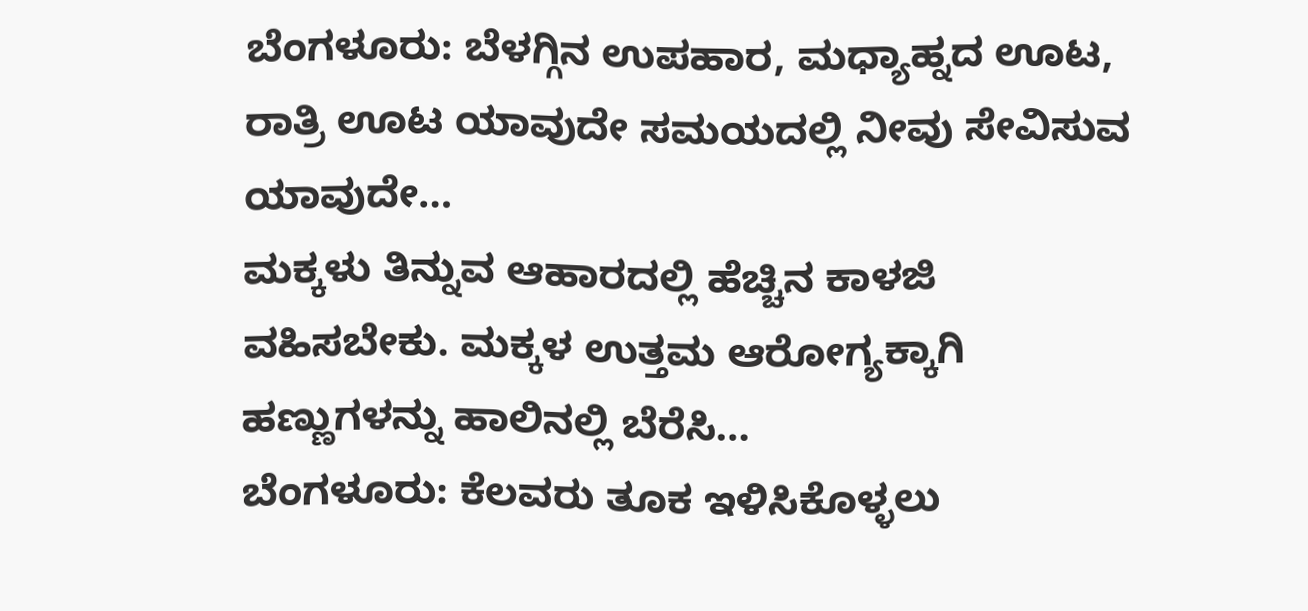ಬೆಂಗಳೂರು: ಬೆಳಗ್ಗಿನ ಉಪಹಾರ, ಮಧ್ಯಾಹ್ನದ ಊಟ, ರಾತ್ರಿ ಊಟ ಯಾವುದೇ ಸಮಯದಲ್ಲಿ ನೀವು ಸೇವಿಸುವ ಯಾವುದೇ…
ಮಕ್ಕಳು ತಿನ್ನುವ ಆಹಾರದಲ್ಲಿ ಹೆಚ್ಚಿನ ಕಾಳಜಿ ವಹಿಸಬೇಕು. ಮಕ್ಕಳ ಉತ್ತಮ ಆರೋಗ್ಯಕ್ಕಾಗಿ ಹಣ್ಣುಗಳನ್ನು ಹಾಲಿನಲ್ಲಿ ಬೆರೆಸಿ…
ಬೆಂಗಳೂರು: ಕೆಲವರು ತೂಕ ಇಳಿಸಿಕೊಳ್ಳಲು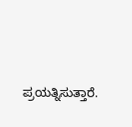ಪ್ರಯತ್ನಿಸುತ್ತಾರೆ.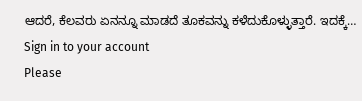ಆದರೆ, ಕೆಲವರು ಏನನ್ನೂ ಮಾಡದೆ ತೂಕವನ್ನು ಕಳೆದುಕೊಳ್ಳುತ್ತಾರೆ. ಇದಕ್ಕೆ…
Sign in to your account
Please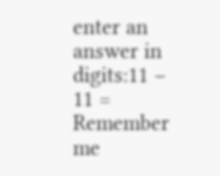enter an answer in digits:11 − 11 =
Remember me